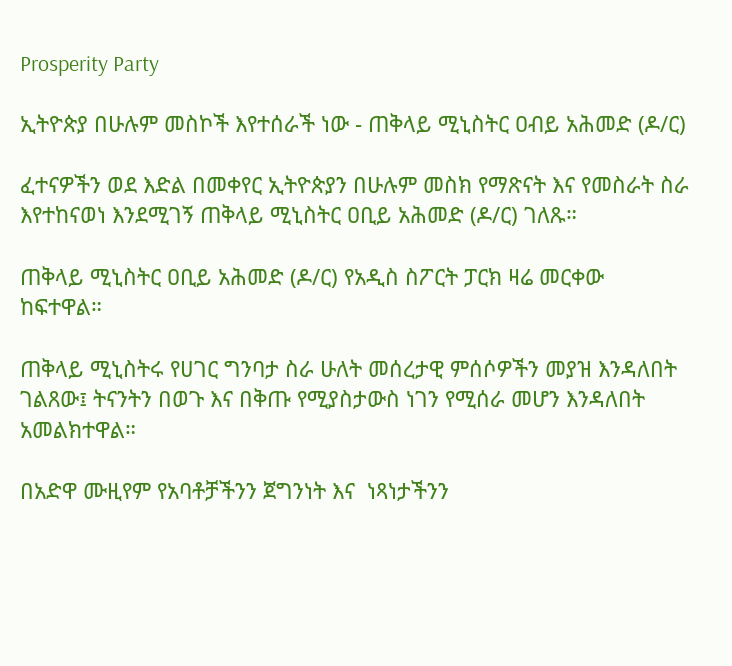Prosperity Party

ኢትዮጵያ በሁሉም መስኮች እየተሰራች ነው - ጠቅላይ ሚኒስትር ዐብይ አሕመድ (ዶ/ር)

ፈተናዎችን ወደ እድል በመቀየር ኢትዮጵያን በሁሉም መስክ የማጽናት እና የመስራት ስራ እየተከናወነ እንደሚገኝ ጠቅላይ ሚኒስትር ዐቢይ አሕመድ (ዶ/ር) ገለጹ።

ጠቅላይ ሚኒስትር ዐቢይ አሕመድ (ዶ/ር) የአዲስ ስፖርት ፓርክ ዛሬ መርቀው ከፍተዋል።

ጠቅላይ ሚኒስትሩ የሀገር ግንባታ ስራ ሁለት መሰረታዊ ምሰሶዎችን መያዝ እንዳለበት ገልጸው፤ ትናንትን በወጉ እና በቅጡ የሚያስታውስ ነገን የሚሰራ መሆን እንዳለበት አመልክተዋል።

በአድዋ ሙዚየም የአባቶቻችንን ጀግንነት እና  ነጻነታችንን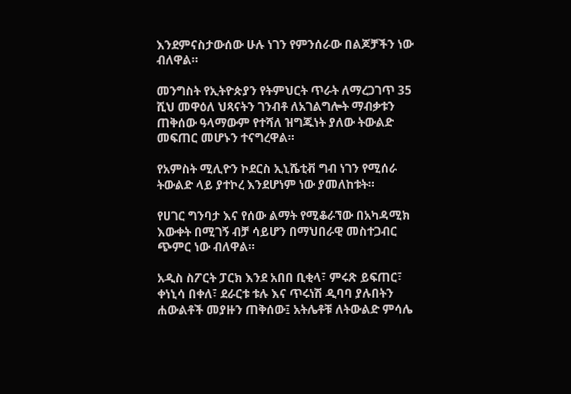እንደምናስታውሰው ሁሉ ነገን የምንሰራው በልጆቻችን ነው ብለዋል።

መንግስት የኢትዮጵያን የትምህርት ጥራት ለማረጋገጥ 35 ሺህ መዋዕለ ህጻናትን ገንብቶ ለአገልግሎት ማብቃቱን ጠቅሰው ዓላማውም የተሻለ ዝግጁነት ያለው ትውልድ መፍጠር መሆኑን ተናግረዋል።

የአምስት ሚሊዮን ኮደርስ ኢኒሼቲቭ ግብ ነገን የሚሰራ ትውልድ ላይ ያተኮረ እንደሆነም ነው ያመለከቱት።

የሀገር ግንባታ እና የሰው ልማት የሚቆራኘው በአካዳሚክ እውቀት በሚገኝ ብቻ ሳይሆን በማህበራዊ መስተጋብር ጭምር ነው ብለዋል።

አዲስ ስፖርት ፓርክ እንደ አበበ ቢቂላ፣ ምሩጽ ይፍጠር፣ ቀነኒሳ በቀለ፣ ደራርቱ ቱሉ እና ጥሩነሽ ዲባባ ያሉበትን ሐውልቶች መያዙን ጠቅሰው፤ አትሌቶቹ ለትውልድ ምሳሌ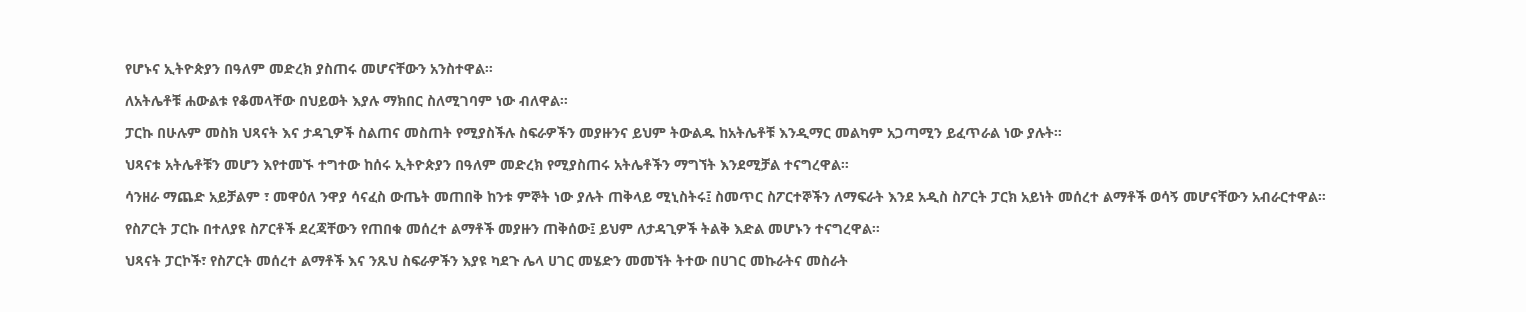የሆኑና ኢትዮጵያን በዓለም መድረክ ያስጠሩ መሆናቸውን አንስተዋል።

ለአትሌቶቹ ሐውልቱ የቆመላቸው በህይወት እያሉ ማክበር ስለሚገባም ነው ብለዋል።

ፓርኩ በሁሉም መስክ ህጻናት እና ታዳጊዎች ስልጠና መስጠት የሚያስችሉ ስፍራዎችን መያዙንና ይህም ትውልዱ ከአትሌቶቹ እንዲማር መልካም አጋጣሚን ይፈጥራል ነው ያሉት።

ህጻናቱ አትሌቶቹን መሆን እየተመኙ ተግተው ከሰሩ ኢትዮጵያን በዓለም መድረክ የሚያስጠሩ አትሌቶችን ማግኘት እንደሚቻል ተናግረዋል።

ሳንዘራ ማጨድ አይቻልም ፣ መዋዕለ ንዋያ ሳናፈስ ውጤት መጠበቅ ከንቱ ምኞት ነው ያሉት ጠቅላይ ሚኒስትሩ፤ ስመጥር ስፖርተኞችን ለማፍራት እንደ አዲስ ስፖርት ፓርክ አይነት መሰረተ ልማቶች ወሳኝ መሆናቸውን አብራርተዋል።

የስፖርት ፓርኩ በተለያዩ ስፖርቶች ደረጃቸውን የጠበቁ መሰረተ ልማቶች መያዙን ጠቅሰው፤ ይህም ለታዳጊዎች ትልቅ እድል መሆኑን ተናግረዋል።

ህጻናት ፓርኮች፣ የስፖርት መሰረተ ልማቶች እና ንጹህ ስፍራዎችን እያዩ ካደጉ ሌላ ሀገር መሄድን መመኘት ትተው በሀገር መኩራትና መስራት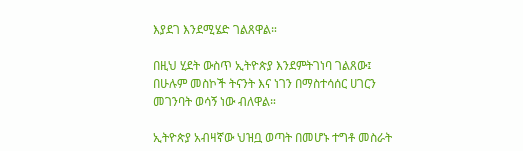እያደገ እንደሚሄድ ገልጸዋል።

በዚህ ሂደት ውስጥ ኢትዮጵያ እንደምትገነባ ገልጸው፤ በሁሉም መስኮች ትናንት እና ነገን በማስተሳሰር ሀገርን መገንባት ወሳኝ ነው ብለዋል።

ኢትዮጵያ አብዛኛው ህዝቧ ወጣት በመሆኑ ተግቶ መስራት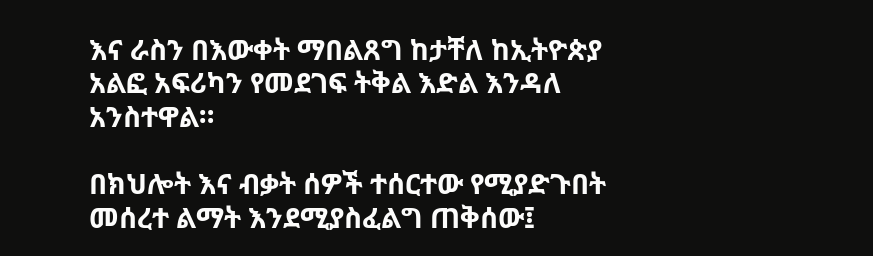እና ራስን በእውቀት ማበልጸግ ከታቸለ ከኢትዮጵያ አልፎ አፍሪካን የመደገፍ ትቅል እድል እንዳለ አንስተዋል።

በክህሎት እና ብቃት ሰዎች ተሰርተው የሚያድጉበት መሰረተ ልማት እንደሚያስፈልግ ጠቅሰው፤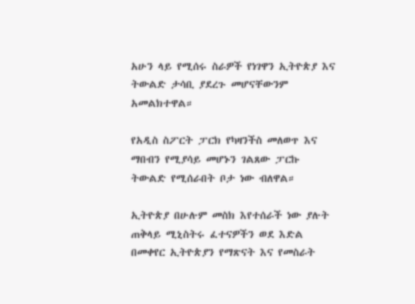አሁን ላይ የሚሰሩ ስራዎች የነገዋን ኢትዮጵያ እና ትውልድ ታሳቢ ያደረጉ መሆናቸውንም አመልክተዋል።

የአዲስ ስፖርት ፓርክ የካዛንችስ መለወጥ እና ማበብን የሚያሳይ መሆኑን ገልጸው ፓርኩ ትውልድ የሚሰራበት ቦታ ነው ብለዋል።

ኢትዮጵያ በሁሉም መስክ እየተሰራች ነው ያሉት ጠቅላይ ሚኒስትሩ ፈተናዎችን ወደ እድል በመቀየር ኢትዮጵያን የማጽናት እና የመስራት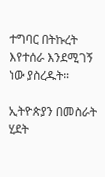ተግባር በትኩረት እየተሰራ እንደሚገኝ ነው ያስረዱት።

ኢትዮጵያን በመስራት ሂደት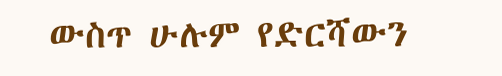ውስጥ ሁሉም የድርሻውን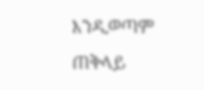እንዲወጣም ጠቅላይ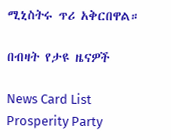ሚኒስትሩ ጥሪ አቅርበዋል።

በብዛት የታዩ ዜናዎች

News Card List
Prosperity Party